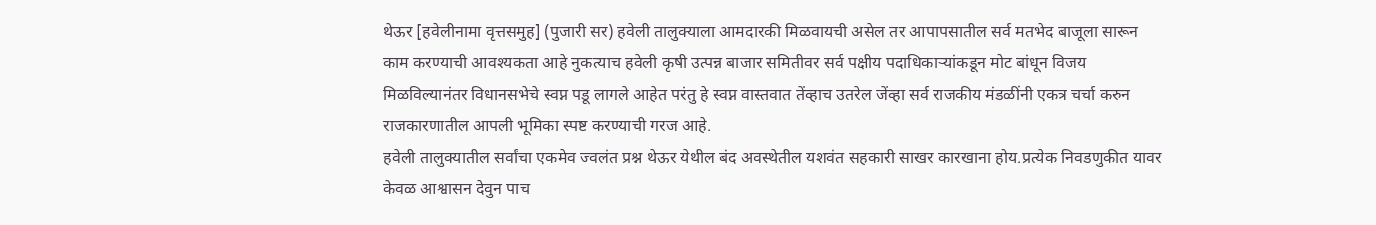थेऊर [हवेलीनामा वृत्तसमुह] (पुजारी सर) हवेली तालुक्याला आमदारकी मिळवायची असेल तर आपापसातील सर्व मतभेद बाजूला सारून काम करण्याची आवश्यकता आहे नुकत्याच हवेली कृषी उत्पन्न बाजार समितीवर सर्व पक्षीय पदाधिकाऱ्यांकडून मोट बांधून विजय मिळविल्यानंतर विधानसभेचे स्वप्न पडू लागले आहेत परंतु हे स्वप्न वास्तवात तेंव्हाच उतरेल जेंव्हा सर्व राजकीय मंडळींनी एकत्र चर्चा करुन राजकारणातील आपली भूमिका स्पष्ट करण्याची गरज आहे.
हवेली तालुक्यातील सर्वांचा एकमेव ज्वलंत प्रश्न थेऊर येथील बंद अवस्थेतील यशवंत सहकारी साखर कारखाना होय.प्रत्येक निवडणुकीत यावर केवळ आश्वासन देवुन पाच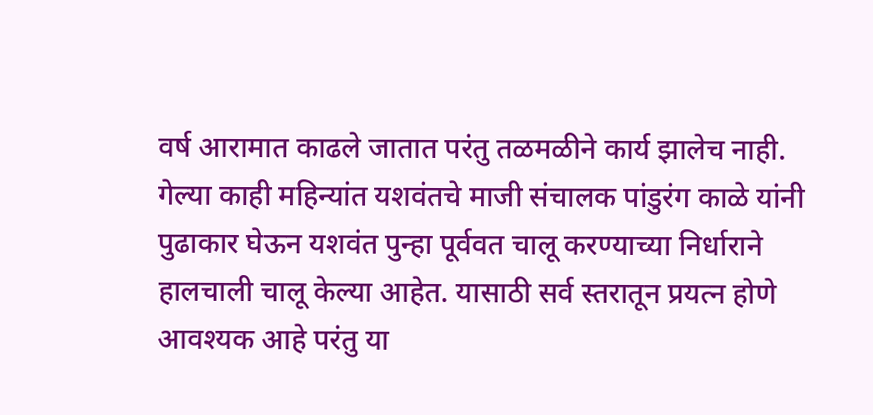वर्ष आरामात काढले जातात परंतु तळमळीने कार्य झालेच नाही.
गेल्या काही महिन्यांत यशवंतचे माजी संचालक पांडुरंग काळे यांनी पुढाकार घेऊन यशवंत पुन्हा पूर्ववत चालू करण्याच्या निर्धाराने हालचाली चालू केल्या आहेत. यासाठी सर्व स्तरातून प्रयत्न होणे आवश्यक आहे परंतु या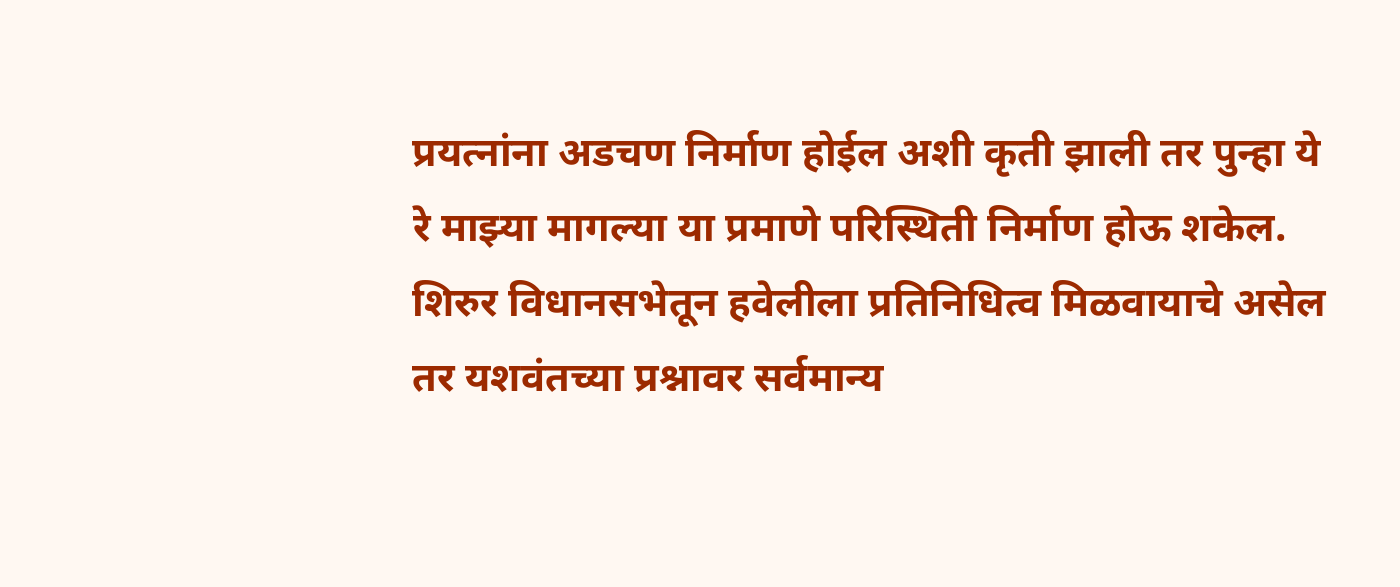प्रयत्नांना अडचण निर्माण होईल अशी कृती झाली तर पुन्हा ये रे माझ्या मागल्या या प्रमाणे परिस्थिती निर्माण होऊ शकेल.
शिरुर विधानसभेतून हवेलीला प्रतिनिधित्व मिळवायाचे असेल तर यशवंतच्या प्रश्नावर सर्वमान्य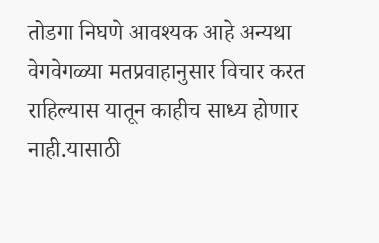तोडगा निघणे आवश्यक आहे अन्यथा वेगवेगळ्या मतप्रवाहानुसार विचार करत राहिल्यास यातून काहीच साध्य होणार नाही.यासाठी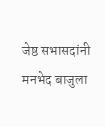जेष्ठ सभासदांनी मनभेद बाजुला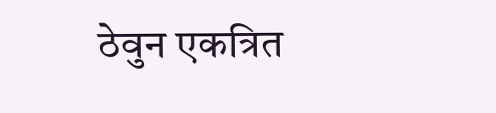ठेवुन एकत्रित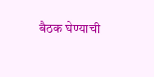बैठक घेण्याची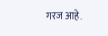गरज आहे.